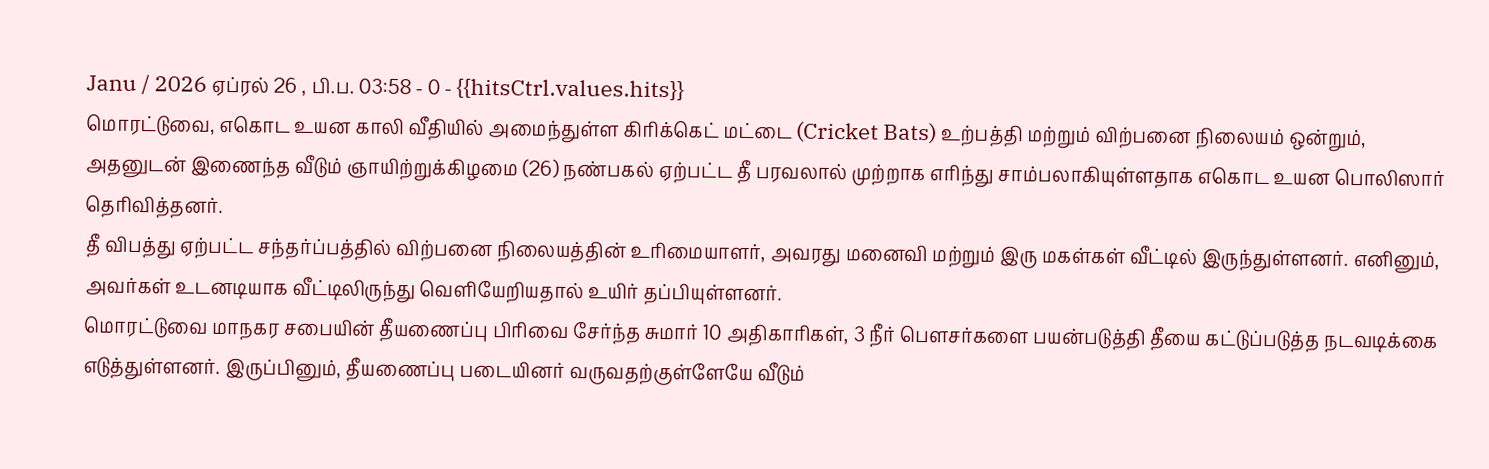Janu / 2026 ஏப்ரல் 26 , பி.ப. 03:58 - 0 - {{hitsCtrl.values.hits}}
மொரட்டுவை, எகொட உயன காலி வீதியில் அமைந்துள்ள கிரிக்கெட் மட்டை (Cricket Bats) உற்பத்தி மற்றும் விற்பனை நிலையம் ஒன்றும், அதனுடன் இணைந்த வீடும் ஞாயிற்றுக்கிழமை (26) நண்பகல் ஏற்பட்ட தீ பரவலால் முற்றாக எரிந்து சாம்பலாகியுள்ளதாக எகொட உயன பொலிஸார் தெரிவித்தனர்.
தீ விபத்து ஏற்பட்ட சந்தர்ப்பத்தில் விற்பனை நிலையத்தின் உரிமையாளர், அவரது மனைவி மற்றும் இரு மகள்கள் வீட்டில் இருந்துள்ளனர். எனினும், அவர்கள் உடனடியாக வீட்டிலிருந்து வெளியேறியதால் உயிர் தப்பியுள்ளனர்.
மொரட்டுவை மாநகர சபையின் தீயணைப்பு பிரிவை சேர்ந்த சுமார் 10 அதிகாரிகள், 3 நீர் பௌசர்களை பயன்படுத்தி தீயை கட்டுப்படுத்த நடவடிக்கை எடுத்துள்ளனர். இருப்பினும், தீயணைப்பு படையினர் வருவதற்குள்ளேயே வீடும்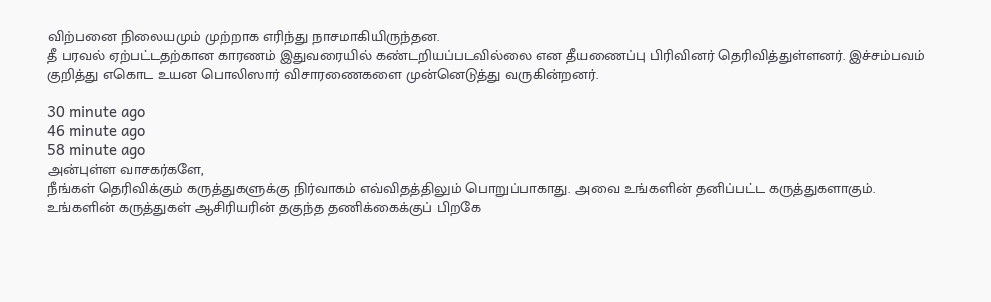விற்பனை நிலையமும் முற்றாக எரிந்து நாசமாகியிருந்தன.
தீ பரவல் ஏற்பட்டதற்கான காரணம் இதுவரையில் கண்டறியப்படவில்லை என தீயணைப்பு பிரிவினர் தெரிவித்துள்ளனர். இச்சம்பவம் குறித்து எகொட உயன பொலிஸார் விசாரணைகளை முன்னெடுத்து வருகின்றனர்.

30 minute ago
46 minute ago
58 minute ago
அன்புள்ள வாசகர்களே,
நீங்கள் தெரிவிக்கும் கருத்துகளுக்கு நிர்வாகம் எவ்விதத்திலும் பொறுப்பாகாது. அவை உங்களின் தனிப்பட்ட கருத்துகளாகும். உங்களின் கருத்துகள் ஆசிரியரின் தகுந்த தணிக்கைக்குப் பிறகே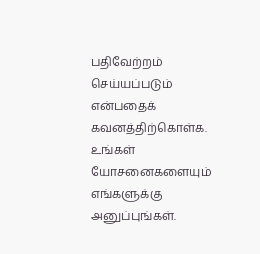பதிவேற்றம் செய்யப்படும் என்பதைக் கவனத்திற்கொள்க. உங்கள் யோசனைகளையும் எங்களுக்கு அனுப்புங்கள்.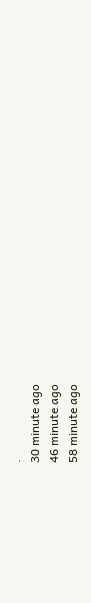.
30 minute ago
46 minute ago
58 minute ago